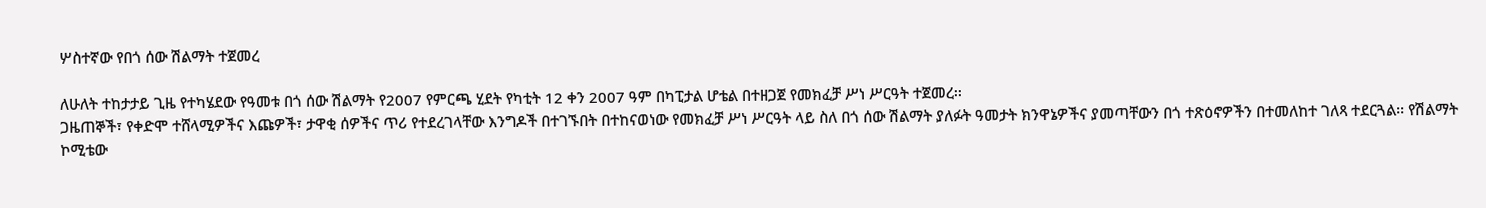ሦስተኛው የበጎ ሰው ሽልማት ተጀመረ

ለሁለት ተከታታይ ጊዜ የተካሄደው የዓመቱ በጎ ሰው ሽልማት የ2007 የምርጫ ሂደት የካቲት 12 ቀን 2007 ዓም በካፒታል ሆቴል በተዘጋጀ የመክፈቻ ሥነ ሥርዓት ተጀመረ፡፡
ጋዜጠኞች፣ የቀድሞ ተሸላሚዎችና እጩዎች፣ ታዋቂ ሰዎችና ጥሪ የተደረገላቸው እንግዶች በተገኙበት በተከናወነው የመክፈቻ ሥነ ሥርዓት ላይ ስለ በጎ ሰው ሽልማት ያለፉት ዓመታት ክንዋኔዎችና ያመጣቸውን በጎ ተጽዕኖዎችን በተመለከተ ገለጻ ተደርጓል፡፡ የሽልማት ኮሚቴው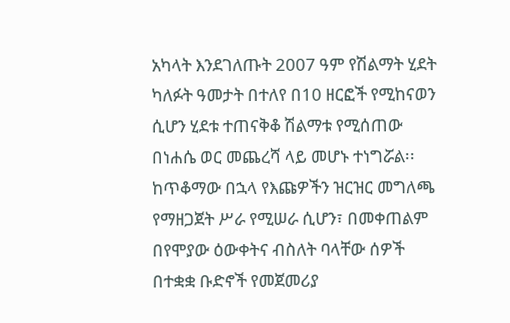አካላት እንደገለጡት 2007 ዓም የሽልማት ሂደት ካለፉት ዓመታት በተለየ በ10 ዘርፎች የሚከናወን ሲሆን ሂደቱ ተጠናቅቆ ሽልማቱ የሚሰጠው በነሐሴ ወር መጨረሻ ላይ መሆኑ ተነግሯል፡፡
ከጥቆማው በኋላ የእጩዎችን ዝርዝር መግለጫ የማዘጋጀት ሥራ የሚሠራ ሲሆን፣ በመቀጠልም በየሞያው ዕውቀትና ብስለት ባላቸው ሰዎች በተቋቋ ቡድኖች የመጀመሪያ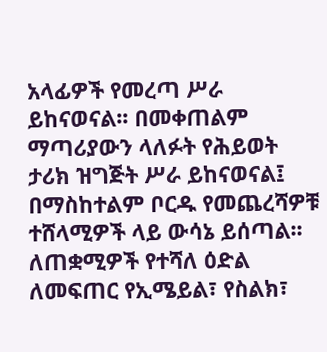አላፊዎች የመረጣ ሥራ ይከናወናል፡፡ በመቀጠልም ማጣሪያውን ላለፉት የሕይወት ታሪክ ዝግጅት ሥራ ይከናወናል፤ በማስከተልም ቦርዱ የመጨረሻዎቹ ተሸላሚዎች ላይ ውሳኔ ይሰጣል፡፡
ለጠቋሚዎች የተሻለ ዕድል ለመፍጠር የኢሜይል፣ የስልክ፣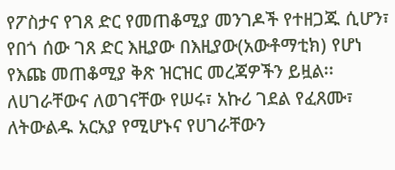የፖስታና የገጸ ድር የመጠቆሚያ መንገዶች የተዘጋጁ ሲሆን፣ የበጎ ሰው ገጸ ድር እዚያው በእዚያው(አውቶማቲክ) የሆነ የእጩ መጠቆሚያ ቅጽ ዝርዝር መረጃዎችን ይዟል፡፡
ለሀገራቸውና ለወገናቸው የሠሩ፣ አኩሪ ገደል የፈጸሙ፣ ለትውልዱ አርአያ የሚሆኑና የሀገራቸውን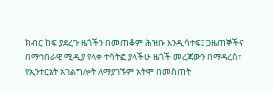ክብር ከፍ ያደረጉ ዜጎችን በመጠቆም ሕዝቡ እንዲሳተፍ፤ ጋዜጠኞችና በማኅበራዊ ሚዲያ የላቀ ተሳትፎ ያላችሁ ዜጎች መረጃውን በማዳረስ፣ የኢንተርኔት አገልግሎት ለማያገኙም አትሞ በመስጠት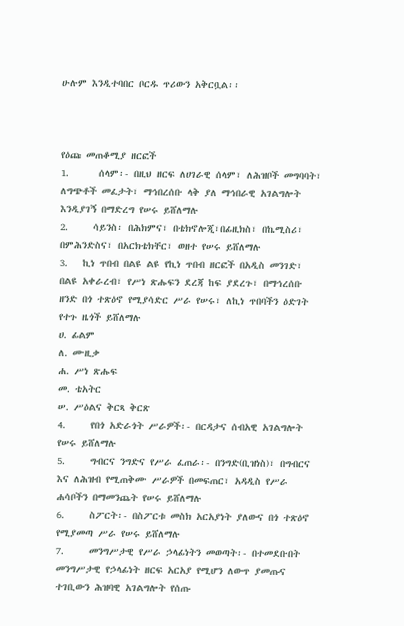ሁሉም እንዲተባበር ቦርዱ ጥሪውን አቅርቧል፡፡



የዕጩ መጠቆሚያ ዘርፎች
1.      ሰላም፡- በዚህ ዘርፍ ለሀገራዊ ሰላም፣ ለሕዝቦች መግባባት፣ ለግጭቶች መፈታት፣ ማኅበረሰቡ ላቅ ያለ ማኅበራዊ አገልግሎት እንዲያገኝ በማድረግ የሠሩ ይሸለማሉ
2.     ሳይንስ፡ በሕክምና፣ በቴክኖሎጂ፣በፊዚክስ፣ በኬሚስሪ፣ በምሕንድስና፣ በአርክቴክቸር፣ ወዘተ የሠሩ ይሸለማሉ
3.   ኪነ ጥበብ በልዩ ልዩ የኪነ ጥበብ ዘርፎች በአዲስ መንገድ፣ በልዩ አቀራረብ፣ የሥነ ጽሑፍን ደረጃ ከፍ ያደረጉ፣ በማኅረሰቡ ዘንድ በጎ ተጽዕኖ የሚያሳድር ሥራ የሠሩ፣ ለኪነ ጥበባችን ዕድገት የተጉ ዜጎች ይሸለማሉ
ሀ. ፊልም
ለ. ሙዚቃ
ሐ. ሥነ ጽሑፍ
መ. ቴአትር
ሠ. ሥዕልና ቅርጻ ቅርጽ
4.     የበጎ አድራጎት ሥራዎች፡- በርዳታና ሰብአዊ አገልግሎት የሠሩ ይሸለማሉ
5.     ግብርና ንግድና የሥራ ፈጠራ፡- በንግድ(ቢዝነስ)፣ በግብርና እና ለሕዝብ የሚጠቅሙ ሥራዎች በመፍጠር፣ አዳዲስ የሥራ ሐሳቦችን በማመንጨት የሠሩ ይሸለማሉ
6.     ስፖርት፡- በስፖርቱ መስክ አርአያነት ያለውና በጎ ተጽዕኖ የሚያመጣ ሥራ የሠሩ ይሸለማሉ
7.     መንግሥታዊ የሥራ ኃላፊነትን መወጣት፡- በተመደቡበት መንግሥታዊ የኃላፊነት ዘርፍ አርአያ የሚሆን ለውጥ ያመጡና ተገቢውን ሕዝባዊ አገልግሎት የሰጡ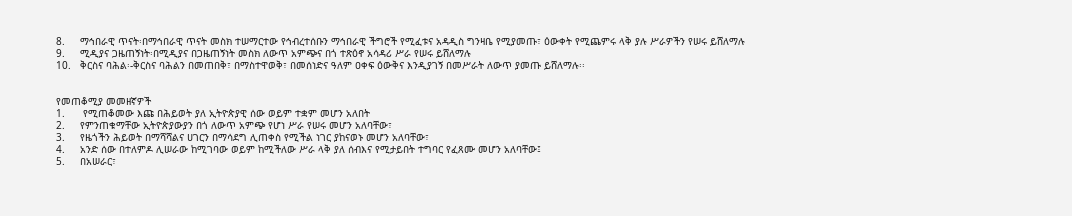8.     ማኅበራዊ ጥናት፡በማኅበራዊ ጥናት መስክ ተሠማርተው የኅብረተሰቡን ማኅበራዊ ችግሮች የሚፈቱና አዳዲስ ግንዛቤ የሚያመጡ፣ ዕውቀት የሚጨምሩ ላቅ ያሉ ሥራዎችን የሠሩ ይሸለማሉ
9.     ሚዲያና ጋዜጠኝነት፡በሚዲያና በጋዜጠኝነት መስክ ለውጥ አምጭና በጎ ተጽዕኖ አሳዳሪ ሥራ የሠሩ ይሸለማሉ
10.   ቅርስና ባሕል፡-ቅርስና ባሕልን በመጠበቅ፣ በማስተዋወቅ፣ በመሰነድና ዓለም ዐቀፍ ዕውቅና እንዲያገኝ በመሥራት ለውጥ ያመጡ ይሸለማሉ፡፡


የመጠቆሚያ መመዘኛዎች
1.      የሚጠቆመው እጩ በሕይወት ያለ ኢትዮጵያዊ ሰው ወይም ተቋም መሆን አለበት
2.     የምንጠቁማቸው ኢትዮጵያውያን በጎ ለውጥ አምጭ የሆነ ሥራ የሠሩ መሆን አለባቸው፣
3.     የዜጎችን ሕይወት በማሻሻልና ሀገርን በማሳደግ ሊጠቀስ የሚችል ነገር ያከናወኑ መሆን አለባቸው፣
4.     አንድ ሰው በተለምዶ ሊሠራው ከሚገባው ወይም ከሚችለው ሥራ ላቅ ያለ ሰብእና የሚታይበት ተግባር የፈጸሙ መሆን አለባቸው፤
5.     በአሠራር፣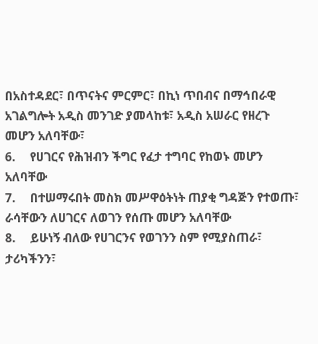በአስተዳደር፣ በጥናትና ምርምር፣ በኪነ ጥበብና በማኅበራዊ አገልግሎት አዲስ መንገድ ያመላከቱ፣ አዲስ አሠራር የዘረጉ መሆን አለባቸው፣
6.     የሀገርና የሕዝብን ችግር የፈታ ተግባር የከወኑ መሆን አለባቸው
7.     በተሠማሩበት መስክ መሥዋዕትነት ጠያቂ ግዳጅን የተወጡ፣ ራሳቸውን ለሀገርና ለወገን የሰጡ መሆን አለባቸው
8.     ይሁነኝ ብለው የሀገርንና የወገንን ስም የሚያስጠራ፣ ታሪካችንን፣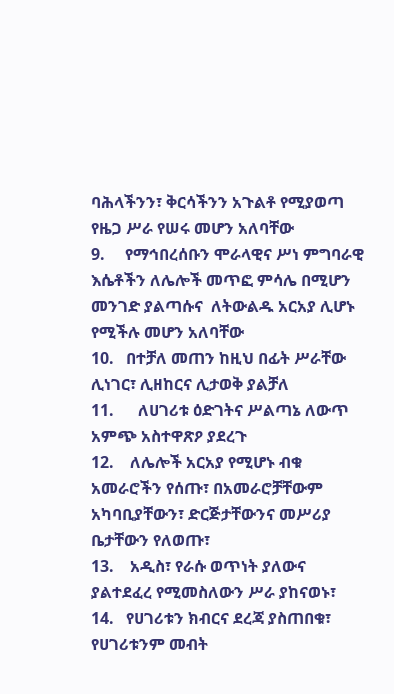ባሕላችንን፣ ቅርሳችንን አጉልቶ የሚያወጣ የዜጋ ሥራ የሠሩ መሆን አለባቸው
9.     የማኅበረሰቡን ሞራላዊና ሥነ ምግባራዊ እሴቶችን ለሌሎች መጥፎ ምሳሌ በሚሆን መንገድ ያልጣሱና  ለትውልዱ አርአያ ሊሆኑ የሚችሉ መሆን አለባቸው
10.   በተቻለ መጠን ከዚህ በፊት ሥራቸው ሊነገር፣ ሊዘከርና ሊታወቅ ያልቻለ
11.      ለሀገሪቱ ዕድገትና ሥልጣኔ ለውጥ አምጭ አስተዋጽዖ ያደረጉ
12.    ለሌሎች አርአያ የሚሆኑ ብቁ አመራሮችን የሰጡ፣ በአመራሮቻቸውም አካባቢያቸውን፣ ድርጅታቸውንና መሥሪያ ቤታቸውን የለወጡ፣
13.    አዲስ፣ የራሱ ወጥነት ያለውና ያልተደፈረ የሚመስለውን ሥራ ያከናወኑ፣
14.   የሀገሪቱን ክብርና ደረጃ ያስጠበቁ፣ የሀገሪቱንም መብት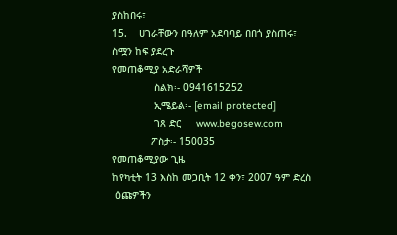ያስከበሩ፣
15.    ሀገራቸውን በዓለም አደባባይ በበጎ ያስጠሩ፣ ስሟን ከፍ ያደረጉ
የመጠቆሚያ አድራሻዎች
              ስልክ፡- 0941615252
              ኢሜይል፡- [email protected]
              ገጸ ድር     www.begosew.com
             ፖስታ፡- 150035
የመጠቆሚያው ጊዜ
ከየካቲት 13 እስከ መጋቢት 12 ቀን፣ 2007 ዓም ድረስ
 ዕጩዎችን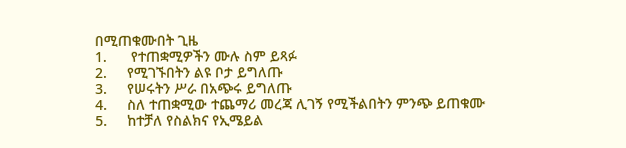በሚጠቁሙበት ጊዜ
1.      የተጠቋሚዎችን ሙሉ ስም ይጻፉ
2.     የሚገኙበትን ልዩ ቦታ ይግለጡ
3.     የሠሩትን ሥራ በአጭሩ ይግለጡ
4.     ስለ ተጠቋሚው ተጨማሪ መረጃ ሊገኝ የሚችልበትን ምንጭ ይጠቁሙ
5.     ከተቻለ የስልክና የኢሜይል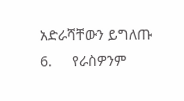አድራሻቸውን ይግለጡ
6.     የራስዎንም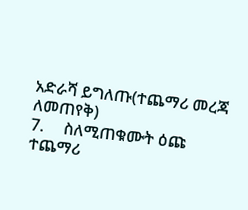አድራሻ ይግለጡ(ተጨማሪ መረጃ ለመጠየቅ)
7.     ስለሚጠቁሙት ዕጩ ተጨማሪ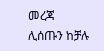መረጃ ሊሰጡን ከቻሉ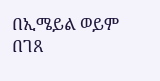በኢሜይል ወይም በገጸ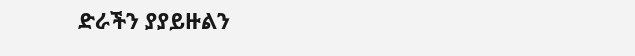ድራችን ያያይዙልን